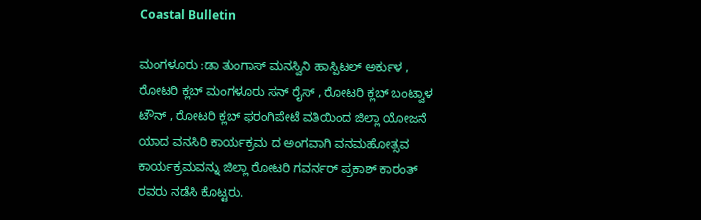Coastal Bulletin

ಮಂಗಳೂರು :ಡಾ ತುಂಗಾಸ್ ಮನಸ್ವಿನಿ ಹಾಸ್ಪಿಟಲ್ ಅರ್ಕುಳ , ರೋಟರಿ ಕ್ಲಬ್ ಮಂಗಳೂರು ಸನ್ ರೈಸ್ , ರೋಟರಿ ಕ್ಲಬ್ ಬಂಟ್ವಾಳ ಟೌನ್ , ರೋಟರಿ ಕ್ಲಬ್ ಫರಂಗಿಪೇಟೆ ವತಿಯಿಂದ ಜಿಲ್ಲಾ ಯೋಜನೆ ಯಾದ ವನಸಿರಿ ಕಾರ್ಯಕ್ರಮ ದ ಅಂಗವಾಗಿ ವನಮಹೋತ್ಸವ ಕಾರ್ಯಕ್ರಮವನ್ನು ಜಿಲ್ಲಾ ರೋಟರಿ ಗವರ್ನರ್ ಪ್ರಕಾಶ್ ಕಾರಂತ್ ರವರು ನಡೆಸಿ ಕೊಟ್ಟರು.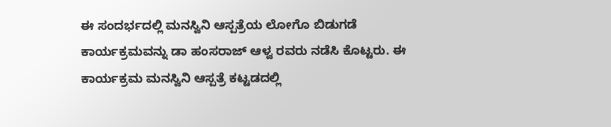ಈ ಸಂದರ್ಭದಲ್ಲಿ ಮನಸ್ವಿನಿ ಆಸ್ಪತ್ರೆಯ ಲೋಗೊ ಬಿಡುಗಡೆ ಕಾರ್ಯಕ್ರಮವನ್ನು ಡಾ ಹಂಸರಾಜ್ ಆಳ್ವ ರವರು ನಡೆಸಿ ಕೊಟ್ಟರು. ಈ ಕಾರ್ಯಕ್ರಮ ಮನಸ್ವಿನಿ ಆಸ್ಪತ್ರೆ ಕಟ್ಟಡದಲ್ಲಿ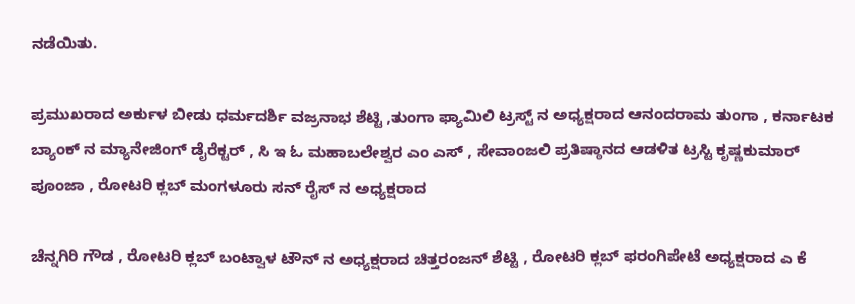ನಡೆಯಿತು.

ಪ್ರಮುಖರಾದ ಅರ್ಕುಳ ಬೀಡು ಧರ್ಮದರ್ಶಿ ವಜ್ರನಾಭ ಶೆಟ್ಟಿ ,ತುಂಗಾ ಫ್ಯಾಮಿಲಿ ಟ್ರಸ್ಟ್ ನ ಅಧ್ಯಕ್ಷರಾದ ಆನಂದರಾಮ ತುಂಗಾ , ಕರ್ನಾಟಕ ಬ್ಯಾಂಕ್ ನ ಮ್ಯಾನೇಜಿಂಗ್ ಡೈರೆಕ್ಟರ್ , ಸಿ ಇ ಓ ಮಹಾಬಲೇಶ್ವರ ಎಂ ಎಸ್ , ಸೇವಾಂಜಲಿ ಪ್ರತಿಷ್ಠಾನದ ಆಡಳಿತ ಟ್ರಸ್ಟಿ ಕೃಷ್ಣಕುಮಾರ್ ಪೂಂಜಾ , ರೋಟರಿ ಕ್ಲಬ್ ಮಂಗಳೂರು ಸನ್ ರೈಸ್ ನ ಅಧ್ಯಕ್ಷರಾದ

ಚೆನ್ನಗಿರಿ ಗೌಡ , ರೋಟರಿ ಕ್ಲಬ್ ಬಂಟ್ವಾಳ ಟೌನ್ ನ ಅಧ್ಯಕ್ಷರಾದ ಚಿತ್ತರಂಜನ್ ಶೆಟ್ಟಿ , ರೋಟರಿ ಕ್ಲಬ್ ಫರಂಗಿಪೇಟೆ ಅಧ್ಯಕ್ಷರಾದ ಎ ಕೆ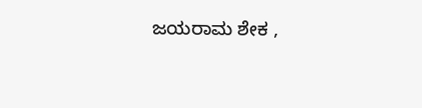ಜಯರಾಮ ಶೇಕ ,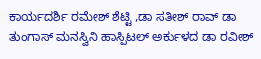ಕಾರ್ಯದರ್ಶಿ ರಮೇಶ್ ಶೆಟ್ಟಿ ,ಡಾ ಸತೀಶ್ ರಾವ್ ಡಾ ತುಂಗಾಸ್ ಮನಸ್ವಿನಿ ಹಾಸ್ಪಿಟಲ್ ಅರ್ಕುಳದ ಡಾ ರವೀಶ್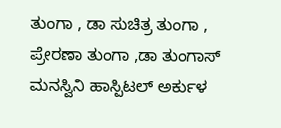ತುಂಗಾ , ಡಾ ಸುಚಿತ್ರ ತುಂಗಾ , ಪ್ರೇರಣಾ ತುಂಗಾ ,ಡಾ ತುಂಗಾಸ್ ಮನಸ್ವಿನಿ ಹಾಸ್ಪಿಟಲ್ ಅರ್ಕುಳ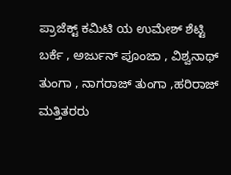ಪ್ರಾಜೆಕ್ಟ್ ಕಮಿಟಿ ಯ ಉಮೇಶ್ ಶೆಟ್ಟಿ ಬರ್ಕೆ , ಅರ್ಜುನ್ ಪೂಂಜಾ , ವಿಶ್ವನಾಥ್ ತುಂಗಾ , ನಾಗರಾಜ್ ತುಂಗಾ ,ಹರಿರಾಜ್ ಮತ್ತಿತರರು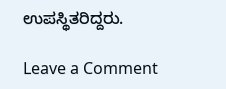ಉಪಸ್ಥಿತರಿದ್ದರು.

Leave a Comment